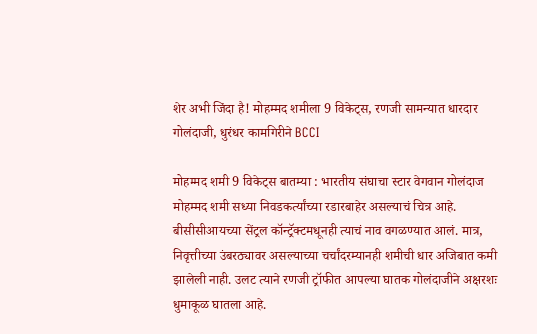शेर अभी जिंदा है! मोहम्मद शमीला 9 विकेट्स, रणजी सामन्यात धारदार गोलंदाजी, धुरंधर कामगिरीने BCCI

मोहम्मद शमी 9 विकेट्स बातम्या : भारतीय संघाचा स्टार वेगवान गोलंदाज मोहम्मद शमी सध्या निवडकर्त्यांच्या रडारबाहेर असल्याचं चित्र आहे. बीसीसीआयच्या सेंट्रल कॉन्ट्रॅक्टमधूनही त्याचं नाव वगळण्यात आलं. मात्र, निवृत्तीच्या उंबरठ्यावर असल्याच्या चर्चांदरम्यानही शमीची धार अजिबात कमी झालेली नाही. उलट त्याने रणजी ट्रॉफीत आपल्या घातक गोलंदाजीने अक्षरशः धुमाकूळ घातला आहे.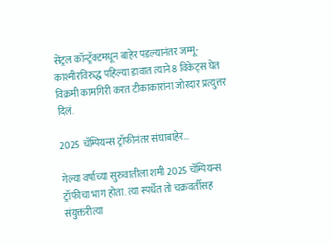सेंट्रल कॉन्ट्रॅक्टमधून बाहेर पडल्यानंतर जम्मू-काश्मीरविरुद्ध पहिल्या डावात त्याने 8 विकेट्स घेत विक्रमी कामगिरी करत टीकाकारांना जोरदार प्रत्युत्तर दिलं.

2025 चॅम्पियन्स ट्रॉफीनंतर संघाबाहेर…

गेल्या वर्षाच्या सुरुवातीला शमी 2025 चॅम्पियन्स ट्रॉफीचा भाग होता. त्या स्पर्धेत तो चक्रवर्तीसह संयुक्तरीत्या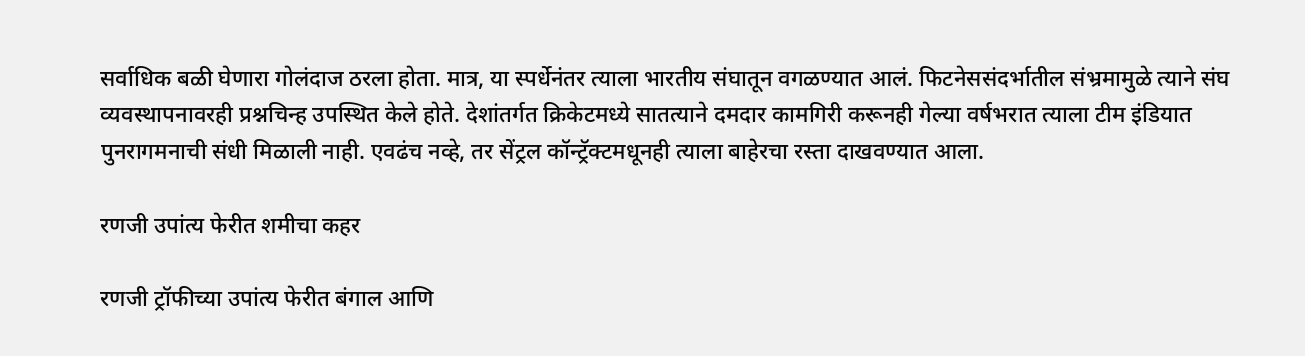सर्वाधिक बळी घेणारा गोलंदाज ठरला होता. मात्र, या स्पर्धेनंतर त्याला भारतीय संघातून वगळण्यात आलं. फिटनेससंदर्भातील संभ्रमामुळे त्याने संघ व्यवस्थापनावरही प्रश्नचिन्ह उपस्थित केले होते. देशांतर्गत क्रिकेटमध्ये सातत्याने दमदार कामगिरी करूनही गेल्या वर्षभरात त्याला टीम इंडियात पुनरागमनाची संधी मिळाली नाही. एवढंच नव्हे, तर सेंट्रल कॉन्ट्रॅक्टमधूनही त्याला बाहेरचा रस्ता दाखवण्यात आला.

रणजी उपांत्य फेरीत शमीचा कहर

रणजी ट्रॉफीच्या उपांत्य फेरीत बंगाल आणि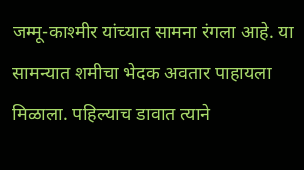जम्मू-काश्मीर यांच्यात सामना रंगला आहे. या सामन्यात शमीचा भेदक अवतार पाहायला मिळाला. पहिल्याच डावात त्याने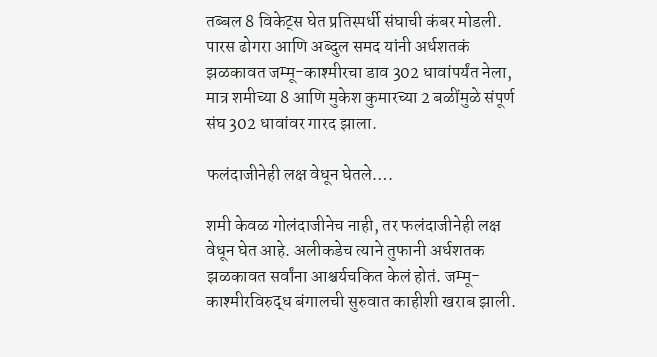तब्बल 8 विकेट्स घेत प्रतिस्पर्धी संघाची कंबर मोडली. पारस ढोगरा आणि अब्दुल समद यांनी अर्धशतकं झळकावत जम्मू-काश्मीरचा डाव 302 धावांपर्यंत नेला, मात्र शमीच्या 8 आणि मुकेश कुमारच्या 2 बळींमुळे संपूर्ण संघ 302 धावांवर गारद झाला.

फलंदाजीनेही लक्ष वेधून घेतले….

शमी केवळ गोलंदाजीनेच नाही, तर फलंदाजीनेही लक्ष वेधून घेत आहे. अलीकडेच त्याने तुफानी अर्धशतक झळकावत सर्वांना आश्चर्यचकित केलं होतं. जम्मू-काश्मीरविरुद्ध बंगालची सुरुवात काहीशी खराब झाली.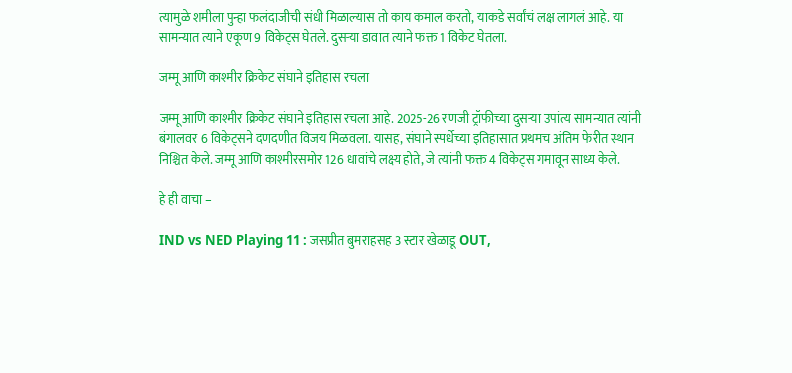त्यामुळे शमीला पुन्हा फलंदाजीची संधी मिळाल्यास तो काय कमाल करतो, याकडे सर्वांचं लक्ष लागलं आहे. या सामन्यात त्याने एकूण 9 विकेट्स घेतले. दुसऱ्या डावात त्याने फक्त 1 विकेट घेतला.

जम्मू आणि काश्मीर क्रिकेट संघाने इतिहास रचला

जम्मू आणि काश्मीर क्रिकेट संघाने इतिहास रचला आहे. 2025-26 रणजी ट्रॉफीच्या दुसऱ्या उपांत्य सामन्यात त्यांनी बंगालवर 6 विकेट्सने दणदणीत विजय मिळवला. यासह, संघाने स्पर्धेच्या इतिहासात प्रथमच अंतिम फेरीत स्थान निश्चित केले. जम्मू आणि काश्मीरसमोर 126 धावांचे लक्ष्य होते, जे त्यांनी फक्त 4 विकेट्स गमावून साध्य केले.

हे ही वाचा –

IND vs NED Playing 11 : जसप्रीत बुमराहसह 3 स्टार खेळाडू OUT,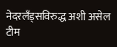नेदरलँड्सविरुद्ध अशी असेल टीम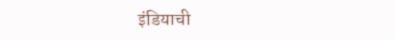इंडियाची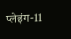प्लेइंग-11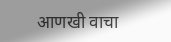आणखी वाचा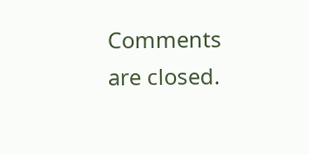Comments are closed.